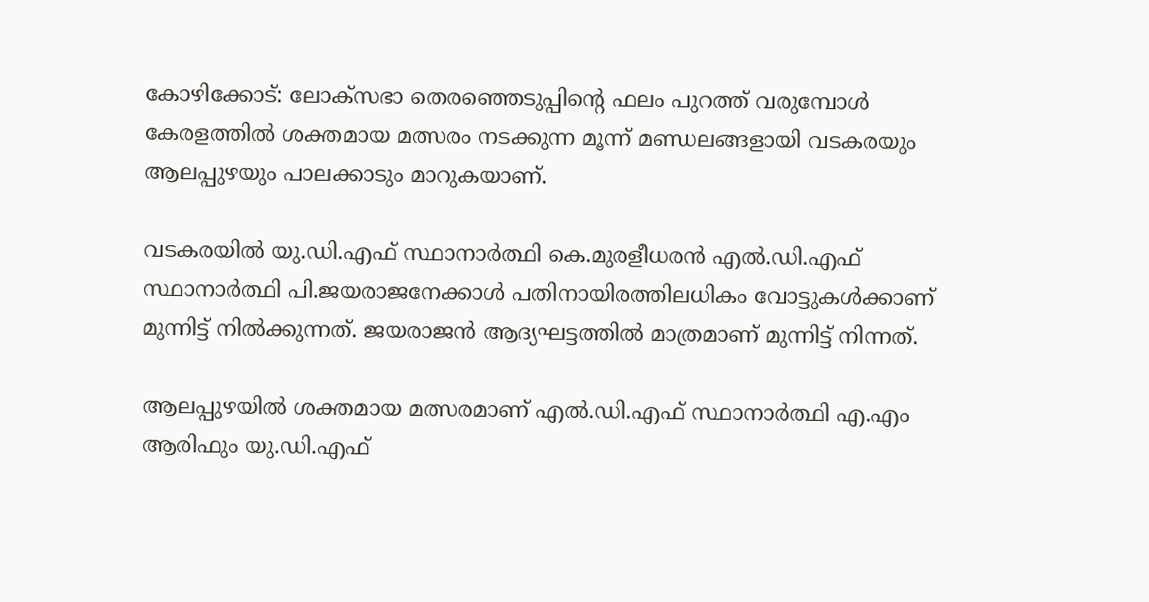കോഴിക്കോട്: ലോക്‌സഭാ തെരഞ്ഞെടുപ്പിന്റെ ഫലം പുറത്ത് വരുമ്പോള്‍ കേരളത്തില്‍ ശക്തമായ മത്സരം നടക്കുന്ന മൂന്ന് മണ്ഡലങ്ങളായി വടകരയും ആലപ്പുഴയും പാലക്കാടും മാറുകയാണ്.

വടകരയില്‍ യു.ഡി.എഫ് സ്ഥാനാര്‍ത്ഥി കെ.മുരളീധരന്‍ എല്‍.ഡി.എഫ് സ്ഥാനാര്‍ത്ഥി പി.ജയരാജനേക്കാള്‍ പതിനായിരത്തിലധികം വോട്ടുകള്‍ക്കാണ് മുന്നിട്ട് നില്‍ക്കുന്നത്. ജയരാജന്‍ ആദ്യഘട്ടത്തില്‍ മാത്രമാണ് മുന്നിട്ട് നിന്നത്.

ആലപ്പുഴയില്‍ ശക്തമായ മത്സരമാണ് എല്‍.ഡി.എഫ് സ്ഥാനാര്‍ത്ഥി എ.എം ആരിഫും യു.ഡി.എഫ്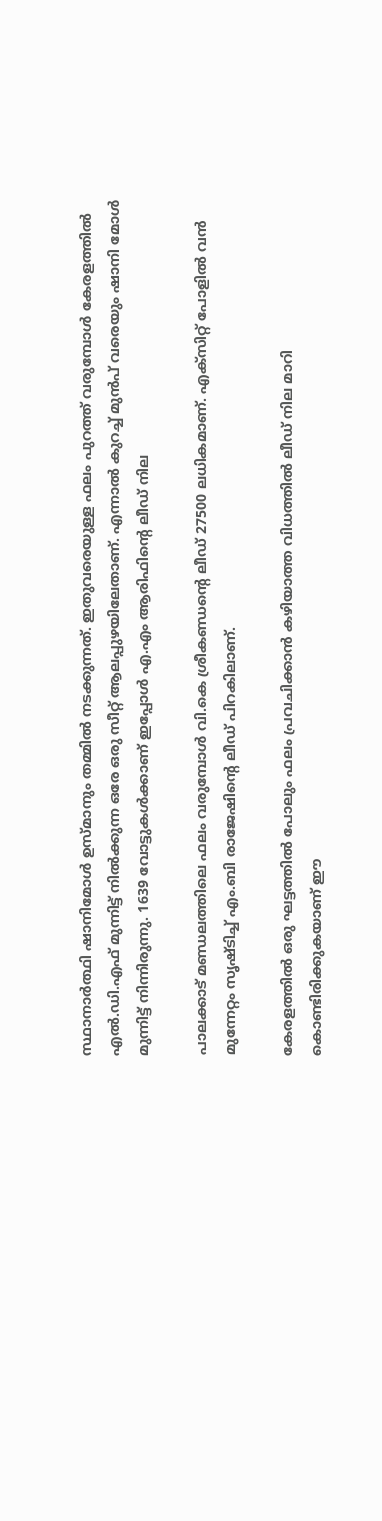സ്ഥാനാര്‍ത്ഥി ഷാനിമോള്‍ ഉസ്മാനും തമ്മില്‍ നടക്കുന്നത്. ഇതുവരെയുള്ള ഫലം പുറത്ത് വരുമ്പോള്‍ കേരളത്തില്‍ എല്‍.ഡി.എഫ് മുന്നിട്ട് നില്‍ക്കുന്ന ഒരേ ഒരു സീറ്റ് ആലപ്പുഴയിലേതാണ്. എന്നാല്‍ കുറച്ച് മുന്‍പ് വരെയും ഷാനി മോള്‍ മുന്നിട്ട് നിന്നിരുന്നു. 1639 വോട്ടുകള്‍ക്കാണ് ഇപ്പോള്‍ എ.എം ആരിഫിന്റെ ലീഡ് നില

പാലക്കാട് മണ്ഡലത്തിലെ ഫലം വരുമ്പോള്‍ വി.കെ ശ്രീകണ്ഡന്റെ ലീഡ് 27500 ലധികമാണ്. എക്‌സിറ്റ് പോളില്‍ വന്‍ മുന്നേറ്റം സൃഷ്ടിച്ച് എം.ബി രാജേഷിന്റെ ലീഡ് പിറകിലാണ്.

കേരളത്തില്‍ ഒരു ഘട്ടത്തില്‍ പോലും ഫലം പ്രവചിക്കാന്‍ കഴിയാത്ത വിധത്തില്‍ ലീഡ് നില മാറി കൊണ്ടിരിക്കുകയാണ് ഈ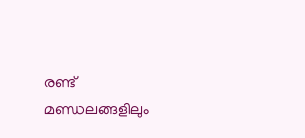രണ്ട് മണ്ഡലങ്ങളിലും